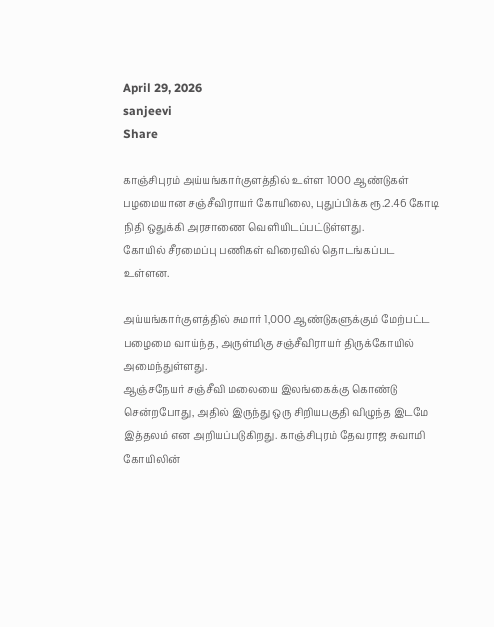April 29, 2026
sanjeevi
Share

காஞ்சிபுரம் அய்யங்கார்குளத்தில் உள்ள 1000 ஆண்டுகள் பழமையான சஞ்சீவிராயர் கோயிலை, புதுப்பிக்க ரூ.2.46 கோடி நிதி ஒதுக்கி அரசாணை வெளியிடப்பட்டுள்ளது.
கோயில் சீரமைப்பு பணிகள் விரைவில் தொடங்கப்பட உள்ளன.

அய்யங்கார்குளத்தில் சுமார் 1,000 ஆண்டுகளுக்கும் மேற்பட்ட பழைமை வாய்ந்த, அருள்மிகு சஞ்சீவிராயர் திருக்கோயில் அமைந்துள்ளது.
ஆஞ்சநேயர் சஞ்சீவி மலையை இலங்கைக்கு கொண்டு சென்றபோது, அதில் இருந்து ஒரு சிறியபகுதி விழுந்த இடமே இத்தலம் என அறியப்படுகிறது. காஞ்சிபுரம் தேவராஜ சுவாமி கோயிலின்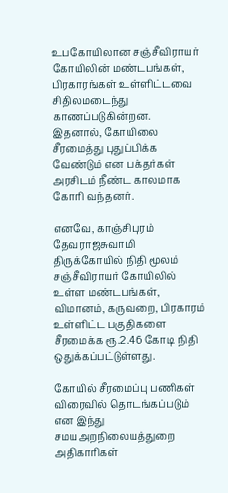உபகோயிலான சஞ்சீவிராயர் கோயிலின் மண்டபங்கள், பிரகாரங்கள் உள்ளிட்டவை சிதிலமடைந்து காணப்படுகின்றன.
இதனால், கோயிலை சீரமைத்து புதுப்பிக்க வேண்டும் என பக்தர்கள் அரசிடம் நீண்ட காலமாக கோரி வந்தனர்.

எனவே, காஞ்சிபுரம் தேவராஜசுவாமி திருக்கோயில் நிதி மூலம் சஞ்சீவிராயர் கோயிலில் உள்ள மண்டபங்கள், விமானம், கருவறை, பிரகாரம் உள்ளிட்ட பகுதிகளை சீரமைக்க ரூ.2.46 கோடி நிதி ஒதுக்கப்பட்டுள்ளது.

கோயில் சீரமைப்பு பணிகள் விரைவில் தொடங்கப்படும் என இந்து சமயஅறநிலையத்துறை அதிகாரிகள்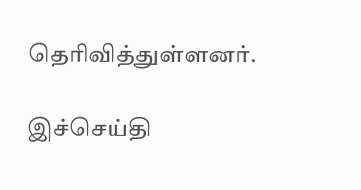தெரிவித்துள்ளனர்.

இச்செய்தி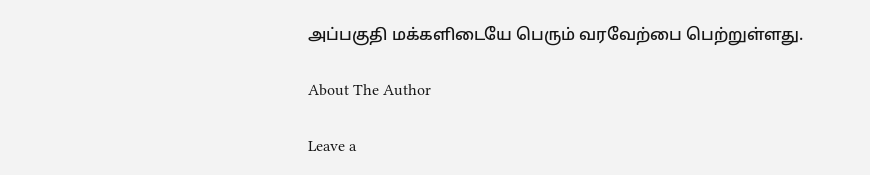அப்பகுதி மக்களிடையே பெரும் வரவேற்பை பெற்றுள்ளது.

About The Author

Leave a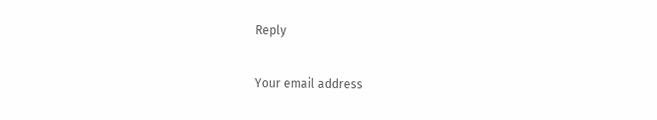Reply

Your email address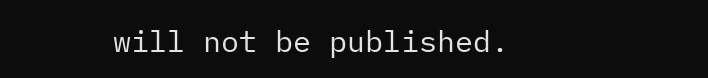will not be published.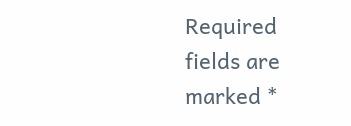Required fields are marked *